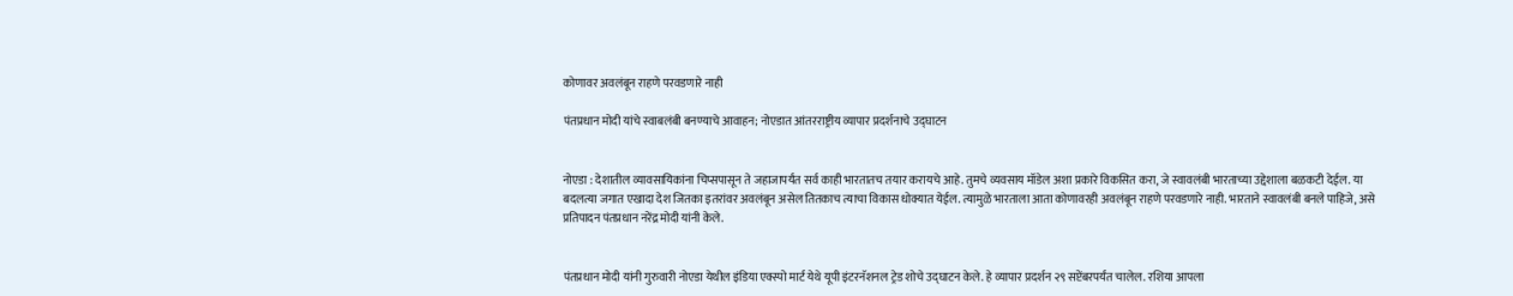कोणावर अवलंबून राहणे परवडणारे नाही

पंतप्रधान मोदी यांचे स्वाबलंबी बनण्याचे आवाहन; नोएडात आंतरराष्ट्रीय व्यापार प्रदर्शनाचे उद्घाटन


नोएडा : देशातील व्यावसायिकांना चिप्सपासून ते जहाजापर्यंत सर्व काही भारतातच तयार करायचे आहे. तुमचे व्यवसाय मॉडेल अशा प्रकारे विकसित करा, जे स्वावलंबी भारताच्या उद्देशाला बळकटी देईल. या बदलत्या जगात एखादा देश जितका इतरांवर अवलंबून असेल तितकाच त्याचा विकास धोक्यात येईल. त्यामुळे भारताला आता कोणावरही अवलंबून राहणे परवडणारे नाही. भारताने स्वावलंबी बनले पाहिजे, असे प्रतिपादन पंतप्रधान नरेंद्र मोदी यांनी केले.


पंतप्रधान मोदी यांनी गुरुवारी नोएडा येथील इंडिया एक्स्पो मार्ट येथे यूपी इंटरनॅशनल ट्रेड शोचे उद्घाटन केले. हे व्यापार प्रदर्शन २९ सप्टेंबरपर्यंत चालेल. रशिया आपला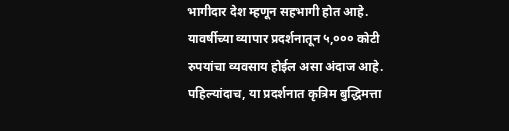भागीदार देश म्हणून सहभागी होत आहे. यावर्षीच्या व्यापार प्रदर्शनातून ५,००० कोटी रुपयांचा व्यवसाय होईल असा अंदाज आहे. पहिल्यांदाच, या प्रदर्शनात कृत्रिम बुद्धिमत्ता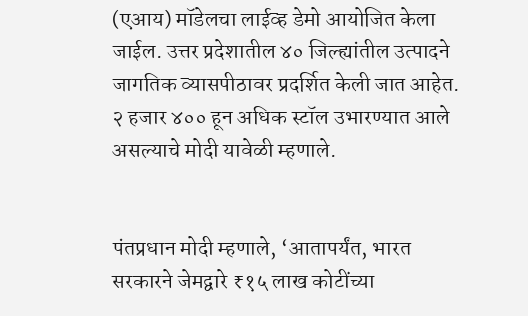(एआय) मॉडेलचा लाईव्ह डेमो आयोजित केला जाईल. उत्तर प्रदेशातील ४० जिल्ह्यांतील उत्पादने जागतिक व्यासपीठावर प्रदर्शित केली जात आहेत. २ हजार ४०० हून अधिक स्टॉल उभारण्यात आले असल्याचे मोदी यावेळी म्हणाले.


पंतप्रधान मोदी म्हणाले, ‘आतापर्यंत, भारत सरकारने जेमद्वारे ₹१५ लाख कोटींच्या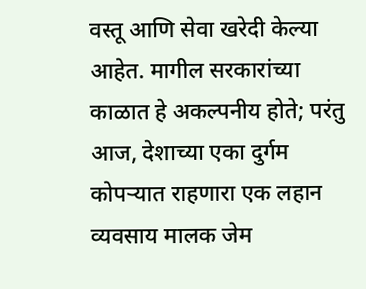वस्तू आणि सेवा खरेदी केल्या आहेत. मागील सरकारांच्या काळात हे अकल्पनीय होते; परंतु आज, देशाच्या एका दुर्गम कोपऱ्यात राहणारा एक लहान व्यवसाय मालक जेम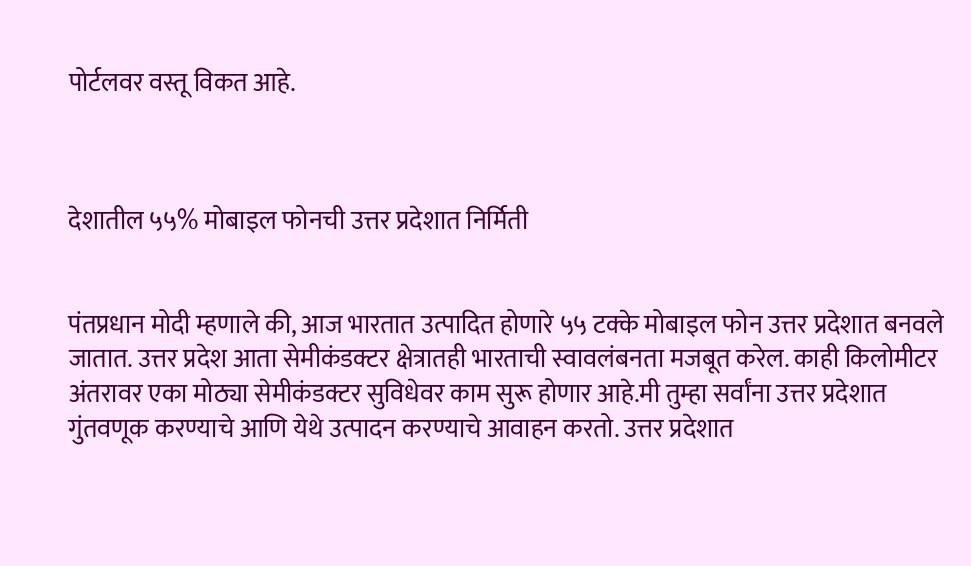पोर्टलवर वस्तू विकत आहे.



देशातील ५५% मोबाइल फोनची उत्तर प्रदेशात निर्मिती


पंतप्रधान मोदी म्हणाले की, आज भारतात उत्पादित होणारे ५५ टक्के मोबाइल फोन उत्तर प्रदेशात बनवले जातात. उत्तर प्रदेश आता सेमीकंडक्टर क्षेत्रातही भारताची स्वावलंबनता मजबूत करेल. काही किलोमीटर अंतरावर एका मोठ्या सेमीकंडक्टर सुविधेवर काम सुरू होणार आहे.मी तुम्हा सर्वांना उत्तर प्रदेशात गुंतवणूक करण्याचे आणि येथे उत्पादन करण्याचे आवाहन करतो. उत्तर प्रदेशात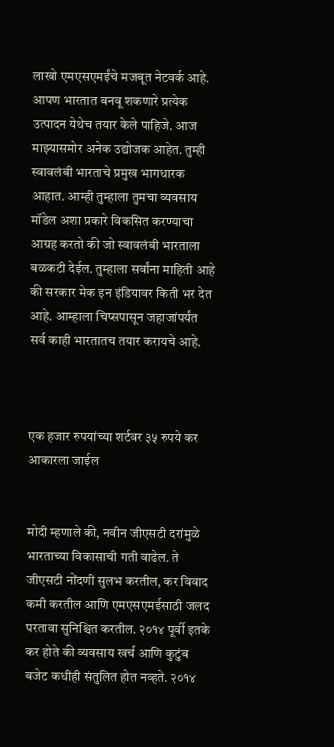लाखो एमएसएमईंचे मजबूत नेटवर्क आहे. आपण भारतात बनवू शकणारे प्रत्येक उत्पादन येथेच तयार केले पाहिजे. आज माझ्यासमोर अनेक उद्योजक आहेत. तुम्ही स्वावलंबी भारताचे प्रमुख भागधारक आहात. आम्ही तुम्हाला तुमचा व्यवसाय मॉडेल अशा प्रकारे विकसित करण्याचा आग्रह करतो की जो स्वावलंबी भारताला बळकटी देईल. तुम्हाला सर्वांना माहिती आहे की सरकार मेक इन इंडियावर किती भर देत आहे. आम्हाला चिप्सपासून जहाजांपर्यंत सर्व काही भारतातच तयार करायचे आहे.



एक हजार रुपयांच्या शर्टवर ३५ रुपये कर आकारला जाईल


मोदी म्हणाले की, नवीन जीएसटी दरांमुळे भारताच्या विकासाची गती वाढेल. ते जीएसटी नोंदणी सुलभ करतील, कर विवाद कमी करतील आणि एमएसएमईसाठी जलद परतावा सुनिश्चित करतील. २०१४ पूर्वी इतके कर होते की व्यवसाय खर्च आणि कुटुंब बजेट कधीही संतुलित होत नव्हते. २०१४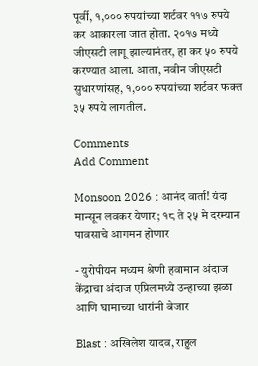पूर्वी, १,००० रुपयांच्या शर्टवर ११७ रुपये कर आकारला जात होता. २०१७ मध्ये जीएसटी लागू झाल्यानंतर, हा कर ५० रुपये करण्यात आला. आता, नवीन जीएसटी सुधारणांसह, १,००० रुपयांच्या शर्टवर फक्त ३५ रुपये लागतील.

Comments
Add Comment

Monsoon 2026 : आनंद वार्ता! यंदा मान्सून लवकर येणार; १८ ते २५ मे दरम्यान पावसाचे आगमन होणार

- युरोपीयन मध्यम श्रेणी हवामान अंदाज केंद्राचा अंदाज एप्रिलमध्ये उन्हाच्या झळा आणि घामाच्या धारांनी बेजार

Blast : अखिलेश यादव, राहुल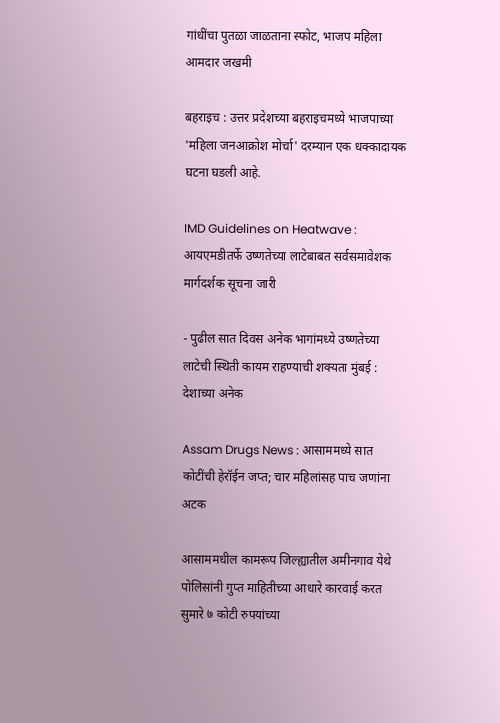गांधींचा पुतळा जाळताना स्फोट, भाजप महिला आमदार जखमी

बहराइच : उत्तर प्रदेशच्या बहराइचमध्ये भाजपाच्या 'महिला जनआक्रोश मोर्चा' दरम्यान एक धक्कादायक घटना घडली आहे.

IMD Guidelines on Heatwave : आयएमडीतर्फे उष्णतेच्या लाटेबाबत सर्वसमावेशक मार्गदर्शक सूचना जारी

- पुढील सात दिवस अनेक भागांमध्ये उष्णतेच्या लाटेची स्थिती कायम राहण्याची शक्यता मुंबई : देशाच्या अनेक

Assam Drugs News : आसाममध्ये सात कोटींची हेरॉईन जप्त; चार महिलांसह पाच जणांना अटक

आसाममधील कामरूप जिल्ह्यातील अमीनगाव येथे पोलिसांनी गुप्त माहितीच्या आधारे कारवाई करत सुमारे ७ कोटी रुपयांच्या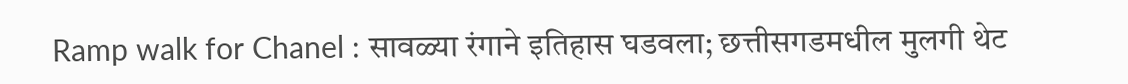Ramp walk for Chanel : सावळ्या रंगाने इतिहास घडवला; छत्तीसगडमधील मुलगी थेट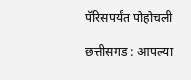पॅरिसपर्यंत पोहोचली

छत्तीसगड : आपल्या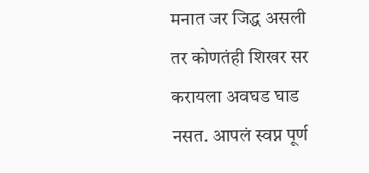मनात जर जिद्ध असली तर कोणतंही शिखर सर करायला अवघड घाड नसत. आपलं स्वप्न पूर्ण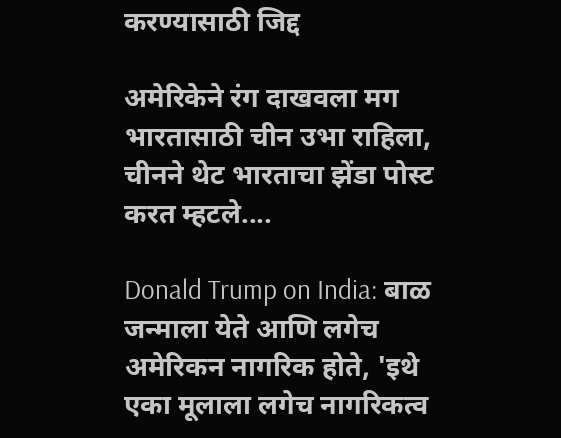करण्यासाठी जिद्द

अमेरिकेने रंग दाखवला मग भारतासाठी चीन उभा राहिला, चीनने थेट भारताचा झेंडा पोस्ट करत म्हटले....

Donald Trump on India: बाळ जन्माला येते आणि लगेच अमेरिकन नागरिक होते, 'इथे एका मूलाला लगेच नागरिकत्व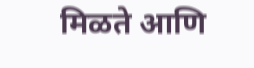मिळते आणि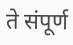ते संपूर्ण